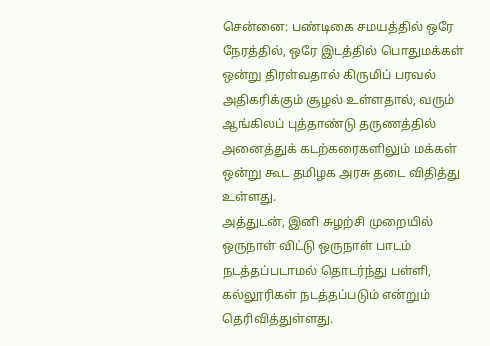சென்னை: பண்டிகை சமயத்தில் ஒரே நேரத்தில், ஒரே இடத்தில் பொதுமக்கள் ஒன்று திரள்வதால் கிருமிப் பரவல் அதிகரிக்கும் சூழல் உள்ளதால், வரும் ஆங்கிலப் புத்தாண்டு தருணத்தில் அனைத்துக் கடற்கரைகளிலும் மக்கள் ஒன்று கூட தமிழக அரசு தடை விதித்து உள்ளது.
அத்துடன், இனி சுழற்சி முறையில் ஒருநாள் விட்டு ஒருநாள் பாடம் நடத்தப்படாமல் தொடர்ந்து பள்ளி, கல்லூரிகள் நடத்தப்படும் என்றும் தெரிவித்துள்ளது.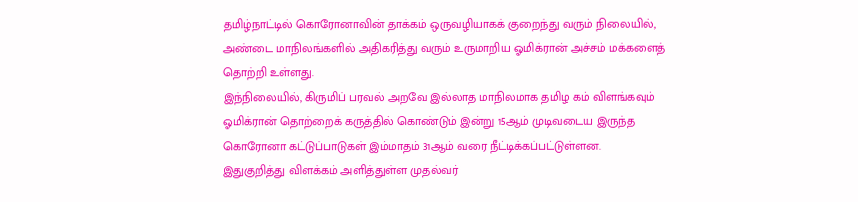தமிழ்நாட்டில் கொரோனாவின் தாக்கம் ஒருவழியாகக் குறைந்து வரும் நிலையில், அண்டை மாநிலங்களில் அதிகரித்து வரும் உருமாறிய ஓமிக்ரான் அச்சம் மக்களைத் தொற்றி உள்ளது.
இந்நிலையில், கிருமிப் பரவல் அறவே இல்லாத மாநிலமாக தமிழ கம் விளங்கவும் ஓமிக்ரான் தொற்றைக் கருத்தில் கொண்டும் இன்று 15ஆம் முடிவடைய இருந்த கொரோனா கட்டுப்பாடுகள் இம்மாதம் 31ஆம் வரை நீட்டிக்கப்பட்டுள்ளன.
இதுகுறித்து விளக்கம் அளித்துள்ள முதல்வர்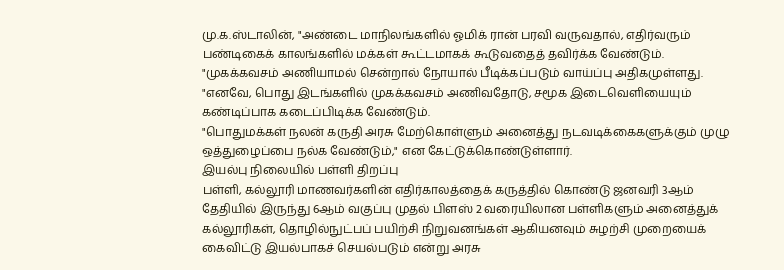மு.க.ஸ்டாலின், "அண்டை மாநிலங்களில் ஓமிக் ரான் பரவி வருவதால், எதிர்வரும் பண்டிகைக் காலங்களில் மக்கள் கூட்டமாகக் கூடுவதைத் தவிர்க்க வேண்டும்.
"முகக்கவசம் அணியாமல் சென்றால் நோயால் பீடிக்கப்படும் வாய்ப்பு அதிகமுள்ளது.
"எனவே, பொது இடங்களில் முகக்கவசம் அணிவதோடு, சமூக இடைவெளியையும் கண்டிப்பாக கடைப்பிடிக்க வேண்டும்.
"பொதுமக்கள் நலன் கருதி அரசு மேற்கொள்ளும் அனைத்து நடவடிக்கைகளுக்கும் முழு ஒத்துழைப்பை நல்க வேண்டும்," என கேட்டுக்கொண்டுள்ளார்.
இயல்பு நிலையில் பள்ளி திறப்பு
பள்ளி, கல்லூரி மாணவர்களின் எதிர்காலத்தைக் கருத்தில் கொண்டு ஜனவரி 3ஆம் தேதியில் இருந்து 6ஆம் வகுப்பு முதல் பிளஸ் 2 வரையிலான பள்ளிகளும் அனைத்துக் கல்லூரிகள், தொழில்நுட்பப் பயிற்சி நிறுவனங்கள் ஆகியனவும் சுழற்சி முறையைக் கைவிட்டு இயல்பாகச் செயல்படும் என்று அரசு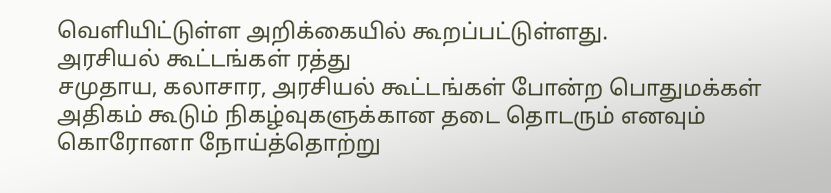வெளியிட்டுள்ள அறிக்கையில் கூறப்பட்டுள்ளது.
அரசியல் கூட்டங்கள் ரத்து
சமுதாய, கலாசார, அரசியல் கூட்டங்கள் போன்ற பொதுமக்கள் அதிகம் கூடும் நிகழ்வுகளுக்கான தடை தொடரும் எனவும் கொரோனா நோய்த்தொற்று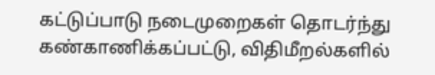கட்டுப்பாடு நடைமுறைகள் தொடர்ந்து கண்காணிக்கப்பட்டு, விதிமீறல்களில்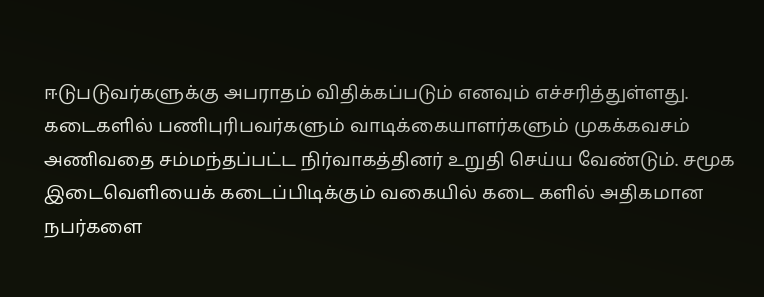ஈடுபடுவர்களுக்கு அபராதம் விதிக்கப்படும் எனவும் எச்சரித்துள்ளது.
கடைகளில் பணிபுரிபவர்களும் வாடிக்கையாளர்களும் முகக்கவசம் அணிவதை சம்மந்தப்பட்ட நிர்வாகத்தினர் உறுதி செய்ய வேண்டும். சமூக இடைவெளியைக் கடைப்பிடிக்கும் வகையில் கடை களில் அதிகமான நபர்களை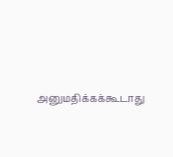அனுமதிக்கக்கூடாது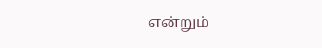என்றும்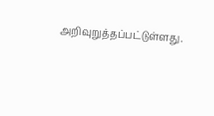அறிவுறுத்தப்பட்டுள்ளது.